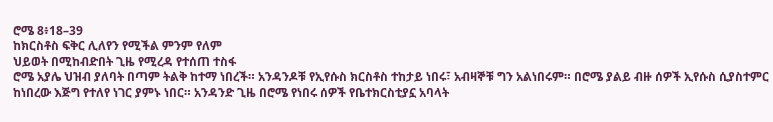ሮሜ 8፥18–39
ከክርስቶስ ፍቅር ሊለየን የሚችል ምንም የለም
ህይወት በሚከብድበት ጊዜ የሚረዳ የተሰጠ ተስፋ
ሮሜ አያሌ ህዝብ ያለባት በጣም ትልቅ ከተማ ነበረች። አንዳንዶቹ የኢየሱስ ክርስቶስ ተከታይ ነበሩ፣ አብዛኞቹ ግን አልነበሩም። በሮሜ ያልይ ብዙ ሰዎች ኢየሱስ ሲያስተምር ከነበረው እጅግ የተለየ ነገር ያምኑ ነበር። አንዳንድ ጊዜ በሮሜ የነበሩ ሰዎች የቤተክርስቲያኗ አባላት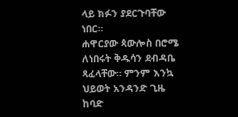ላይ ክፉን ያደርጉባቸው ነበር።
ሐዋርያው ጳውሎስ በሮሜ ለነበሩት ቅዱሳን ደብዳቤ ጻፈላቸው። ምንም እንኳ ህይወት አንዳንድ ጊዜ ከባድ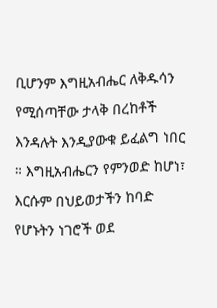ቢሆንም እግዚአብሔር ለቅዱሳን የሚሰጣቸው ታላቅ በረከቶች እንዳሉት እንዲያውቁ ይፈልግ ነበር ። እግዚአብሔርን የምንወድ ከሆነ፣ እርሱም በህይወታችን ከባድ የሆኑትን ነገሮች ወደ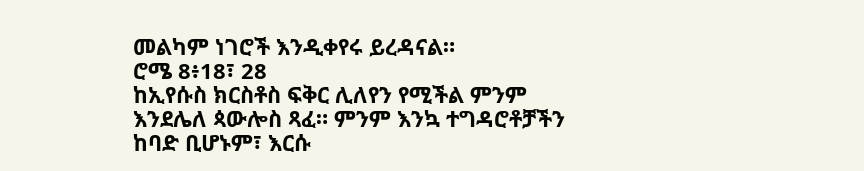መልካም ነገሮች እንዲቀየሩ ይረዳናል።
ሮሜ 8፥18፣ 28
ከኢየሱስ ክርስቶስ ፍቅር ሊለየን የሚችል ምንም እንደሌለ ጳውሎስ ጻፈ። ምንም እንኳ ተግዳሮቶቻችን ከባድ ቢሆኑም፣ እርሱ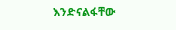እንድናልፋቸው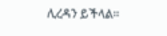ሊረዳን ይችላል።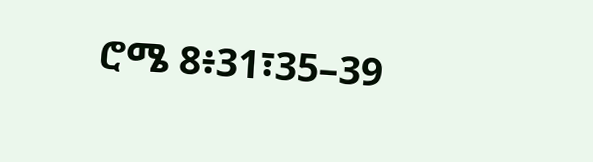ሮሜ 8፥31፣35–39